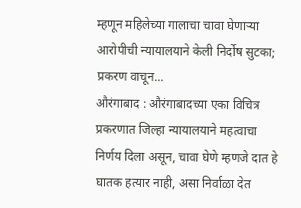म्हणून महिलेच्या गालाचा चावा घेणाऱ्या आरोपीची न्यायालयाने केली निर्दोष सुटका; प्रकरण वाचून...
औरंगाबाद : औरंगाबादच्या एका विचित्र प्रकरणात जिल्हा न्यायालयाने महत्वाचा निर्णय दिला असून, चावा घेणे म्हणजे दात हे घातक हत्यार नाही, असा निर्वाळा देत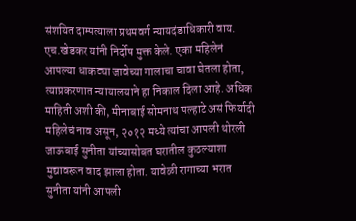संशयित दाम्पत्याला प्रथमवर्ग न्यायदंडाधिकारी वाय. एच.खेडकर यांनी निर्दोष मुक्त केले. एका महिलेनं आपल्या धाकट्या जावेच्या गालाचा चावा घेतला होता, त्याप्रकरणात न्यायालयाने हा निकाल दिला आहे. अधिक माहिती अशी की, मीनाबाई सोमनाथ पल्हाटे असं फिर्यादी महिलेचं नाव असून, २०१२ मध्ये त्यांचा आपली थोरली जाऊबाई सुनीता यांच्यासोबत घरातील कुठल्याशा मुद्यावरून वाद झाला होता. यावेळी रागाच्या भरात सुनीता यांनी आपली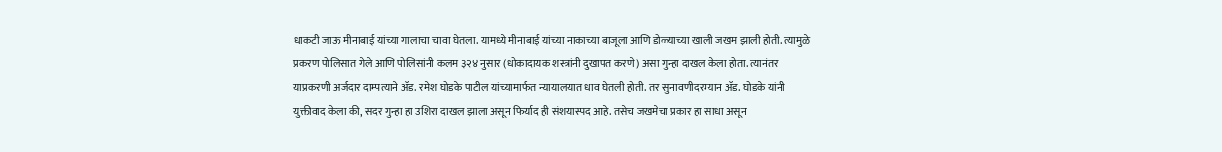धाकटी जाऊ मीनाबाई यांच्या गालाचा चावा घेतला. यामध्ये मीनाबाई यांच्या नाकाच्या बाजूला आणि डोळ्याच्या खाली जखम झाली होती. त्यामुळे प्रकरण पोलिसात गेले आणि पोलिसांनी कलम ३२४ नुसार (धोकादायक शस्त्रांनी दुखापत करणे) असा गुन्हा दाखल केला होता. त्यानंतर याप्रकरणी अर्जदार दाम्पत्याने ॲड. रमेश घोडके पाटील यांच्यामार्फत न्यायालयात धाव घेतली होती. तर सुनावणीदरम्यान ॲड. घोडके यांनी युक्तीवाद केला की, सदर गुन्हा हा उशिरा दाखल झाला असून फिर्याद ही संशयास्पद आहे. तसेच जखमेचा प्रकार हा साधा असून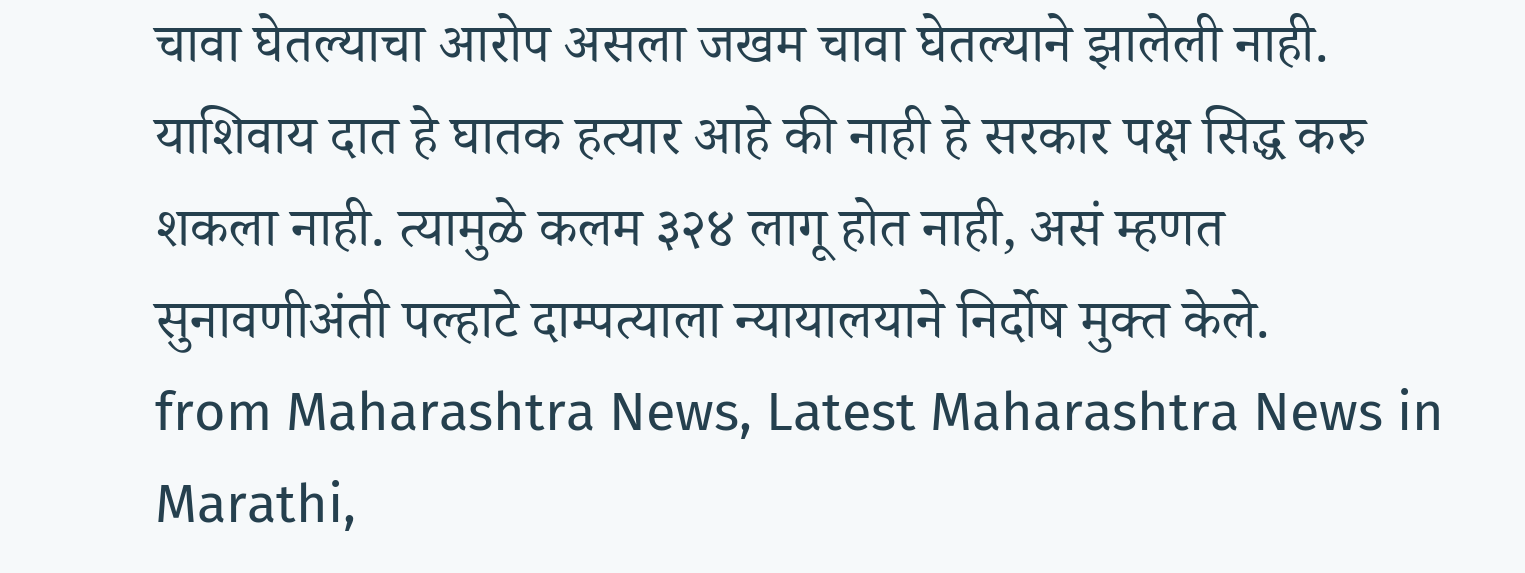चावा घेतल्याचा आरोप असला जखम चावा घेतल्याने झालेली नाही. याशिवाय दात हे घातक हत्यार आहे की नाही हे सरकार पक्ष सिद्ध करु शकला नाही. त्यामुळे कलम ३२४ लागू होत नाही, असं म्हणत सुनावणीअंती पल्हाटे दाम्पत्याला न्यायालयाने निर्दोष मुक्त केले.
from Maharashtra News, Latest Maharashtra News in Marathi,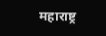महाराष्ट्र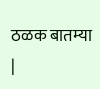ठळक बातम्या |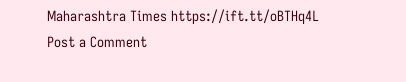Maharashtra Times https://ift.tt/oBTHq4L
Post a Comment